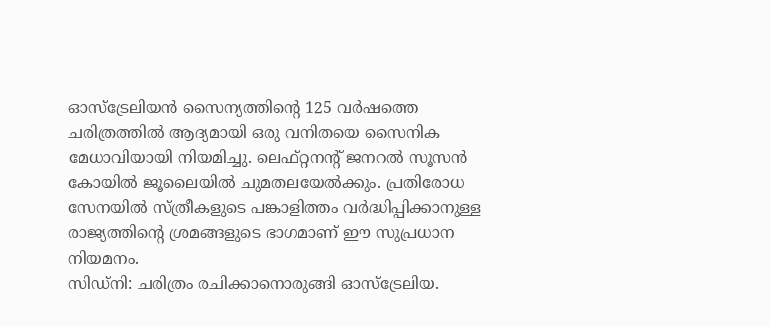ഓസ്ട്രേലിയൻ സൈന്യത്തിന്റെ 125 വർഷത്തെ ചരിത്രത്തിൽ ആദ്യമായി ഒരു വനിതയെ സൈനിക മേധാവിയായി നിയമിച്ചു. ലെഫ്റ്റനന്റ് ജനറൽ സൂസൻ കോയിൽ ജൂലൈയിൽ ചുമതലയേൽക്കും. പ്രതിരോധ സേനയിൽ സ്ത്രീകളുടെ പങ്കാളിത്തം വർദ്ധിപ്പിക്കാനുള്ള രാജ്യത്തിന്റെ ശ്രമങ്ങളുടെ ഭാഗമാണ് ഈ സുപ്രധാന നിയമനം.
സിഡ്നി: ചരിത്രം രചിക്കാനൊരുങ്ങി ഓസ്ട്രേലിയ.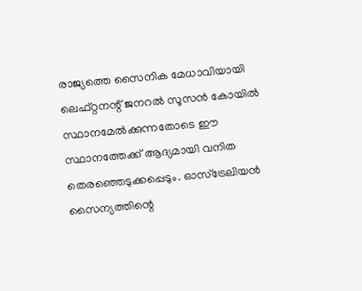രാജ്യത്തെ സൈനിക മേധാവിയായി ലെഫ്റ്റനന്റ് ജനറൽ സൂസൻ കോയിൽ സ്ഥാനമേൽക്കുന്നതോടെ ഈ സ്ഥാനത്തേക്ക് ആദ്യമായി വനിത തെരഞ്ഞെടുക്കപ്പെടും. ഓസ്ട്രേലിയൻ സൈന്യത്തിന്റെ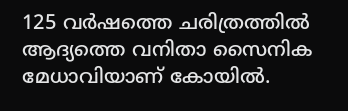125 വർഷത്തെ ചരിത്രത്തിൽ ആദ്യത്തെ വനിതാ സൈനിക മേധാവിയാണ് കോയിൽ.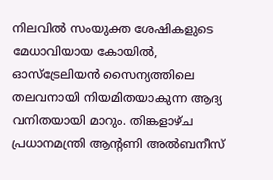നിലവിൽ സംയുക്ത ശേഷികളുടെ മേധാവിയായ കോയിൽ, ഓസ്ട്രേലിയൻ സൈന്യത്തിലെ തലവനായി നിയമിതയാകുന്ന ആദ്യ വനിതയായി മാറും. തിങ്കളാഴ്ച പ്രധാനമന്ത്രി ആന്റണി അൽബനീസ്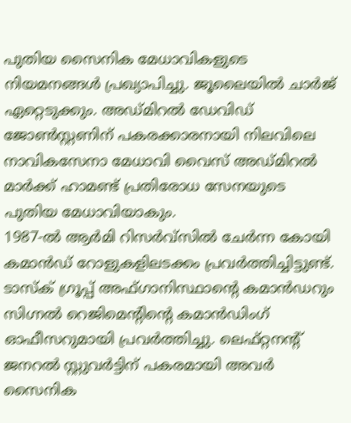പുതിയ സൈനിക മേധാവികളുടെ നിയമനങ്ങൾ പ്രഖ്യാപിച്ചു. ജൂലൈയിൽ ചാർജ് ഏറ്റെടുക്കും. അഡ്മിറൽ ഡേവിഡ് ജോൺസ്റ്റണിന് പകരക്കാരനായി നിലവിലെ നാവികസേനാ മേധാവി വൈസ് അഡ്മിറൽ മാർക്ക് ഹാമണ്ട് പ്രതിരോധ സേനയുടെ പുതിയ മേധാവിയാകും.
1987-ൽ ആർമി റിസർവ്സിൽ ചേർന്ന കോയി കമാൻഡ് റോളുകളിലടക്കം പ്രവർത്തിച്ചിട്ടുണ്ട്. ടാസ്ക് ഗ്രൂപ്പ് അഫ്ഗാനിസ്ഥാന്റെ കമാൻഡറും സിഗ്നൽ റെജിമെന്റിന്റെ കമാൻഡിംഗ് ഓഫീസറുമായി പ്രവർത്തിച്ചു. ലെഫ്റ്റനന്റ് ജനറൽ സ്റ്റുവർട്ടിന് പകരമായി അവർ സൈനിക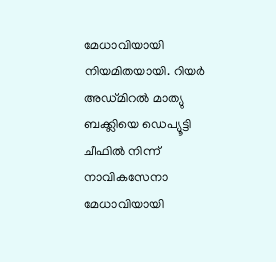മേധാവിയായി നിയമിതയായി. റിയർ അഡ്മിറൽ മാത്യു ബക്ക്ലിയെ ഡെപ്യൂട്ടി ചീഫിൽ നിന്ന് നാവികസേനാ മേധാവിയായി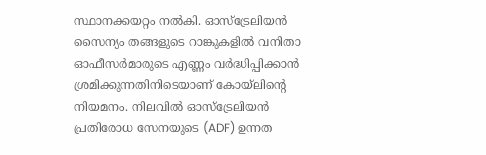സ്ഥാനക്കയറ്റം നൽകി. ഓസ്ട്രേലിയൻ സൈന്യം തങ്ങളുടെ റാങ്കുകളിൽ വനിതാ ഓഫീസർമാരുടെ എണ്ണം വർദ്ധിപ്പിക്കാൻ ശ്രമിക്കുന്നതിനിടെയാണ് കോയ്ലിന്റെ നിയമനം. നിലവിൽ ഓസ്ട്രേലിയൻ പ്രതിരോധ സേനയുടെ (ADF) ഉന്നത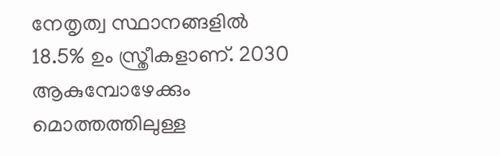നേതൃത്വ സ്ഥാനങ്ങളിൽ 18.5% ഉം സ്ത്രീകളാണ്. 2030 ആകുമ്പോഴേക്കും മൊത്തത്തിലുള്ള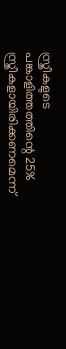സ്ത്രീകളുടെ പങ്കാളിത്തത്തിന്റെ 25% സ്ത്രീകളായിരിക്കണമെന്ന്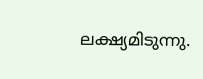ലക്ഷ്യമിടുന്നു.